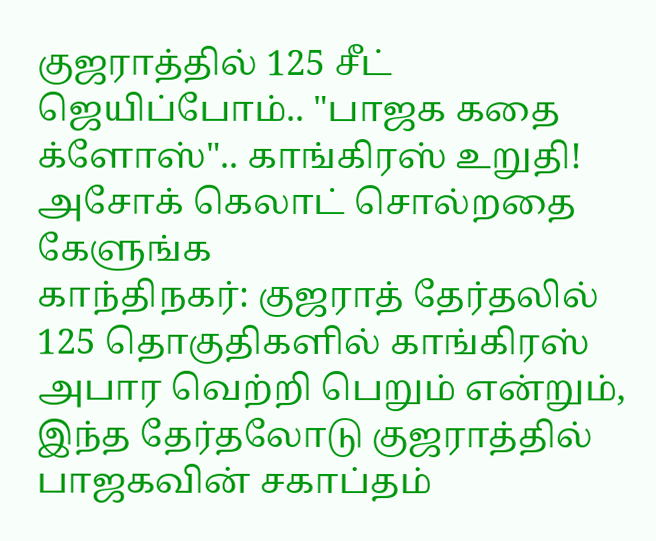குஜராத்தில் 125 சீட் ஜெயிப்போம்.. "பாஜக கதை க்ளோஸ்".. காங்கிரஸ் உறுதி! அசோக் கெலாட் சொல்றதை கேளுங்க
காந்திநகர்: குஜராத் தேர்தலில் 125 தொகுதிகளில் காங்கிரஸ் அபார வெற்றி பெறும் என்றும், இந்த தேர்தலோடு குஜராத்தில் பாஜகவின் சகாப்தம்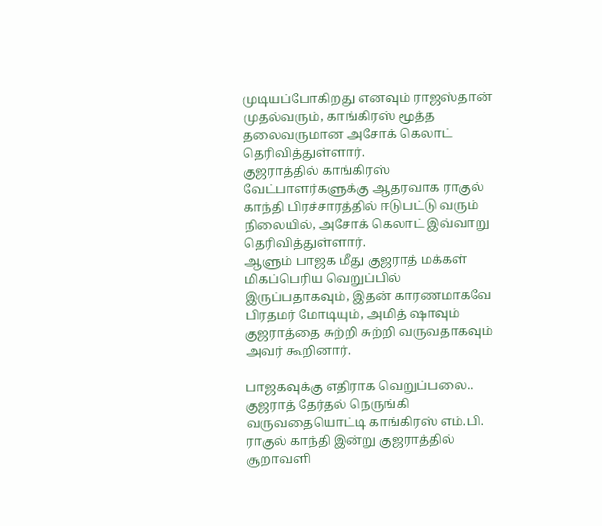முடியப்போகிறது எனவும் ராஜஸ்தான் முதல்வரும், காங்கிரஸ் மூத்த தலைவருமான அசோக் கெலாட் தெரிவித்துள்ளார்.
குஜராத்தில் காங்கிரஸ் வேட்பாளர்களுக்கு ஆதரவாக ராகுல் காந்தி பிரச்சாரத்தில் ஈடுபட்டு வரும் நிலையில், அசோக் கெலாட் இவ்வாறு தெரிவித்துள்ளார்.
ஆளும் பாஜக மீது குஜராத் மக்கள் மிகப்பெரிய வெறுப்பில் இருப்பதாகவும், இதன் காரணமாகவே பிரதமர் மோடியும், அமித் ஷாவும் குஜராத்தை சுற்றி சுற்றி வருவதாகவும் அவர் கூறினார்.

பாஜகவுக்கு எதிராக வெறுப்பலை..
குஜராத் தேர்தல் நெருங்கி வருவதையொட்டி காங்கிரஸ் எம்.பி. ராகுல் காந்தி இன்று குஜராத்தில் சூறாவளி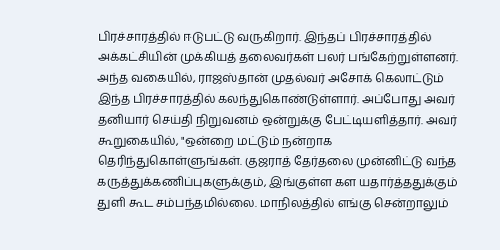பிரச்சாரத்தில் ஈடுபட்டு வருகிறார். இந்தப் பிரச்சாரத்தில் அக்கட்சியின் முக்கியத் தலைவர்கள் பலர் பங்கேற்றுள்ளனர். அந்த வகையில், ராஜஸ்தான் முதல்வர் அசோக் கெலாட்டும் இந்த பிரச்சாரத்தில் கலந்துகொண்டுள்ளார். அப்போது அவர் தனியார் செய்தி நிறுவனம் ஒன்றுக்கு பேட்டியளித்தார். அவர் கூறுகையில், "ஒன்றை மட்டும் நன்றாக தெரிந்துகொள்ளுங்கள். குஜராத் தேர்தலை முன்னிட்டு வந்த கருத்துக்கணிப்புகளுக்கும், இங்குள்ள கள யதார்த்ததுக்கும் துளி கூட சம்பந்தமில்லை. மாநிலத்தில் எங்கு சென்றாலும்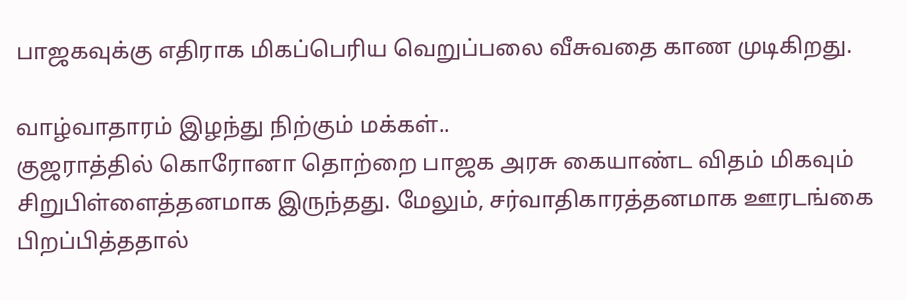பாஜகவுக்கு எதிராக மிகப்பெரிய வெறுப்பலை வீசுவதை காண முடிகிறது.

வாழ்வாதாரம் இழந்து நிற்கும் மக்கள்..
குஜராத்தில் கொரோனா தொற்றை பாஜக அரசு கையாண்ட விதம் மிகவும் சிறுபிள்ளைத்தனமாக இருந்தது. மேலும், சர்வாதிகாரத்தனமாக ஊரடங்கை பிறப்பித்ததால்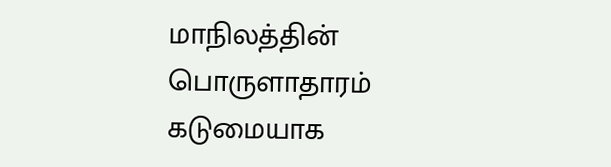மாநிலத்தின் பொருளாதாரம் கடுமையாக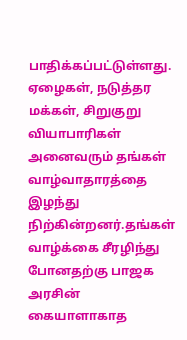பாதிக்கப்பட்டுள்ளது. ஏழைகள், நடுத்தர மக்கள், சிறுகுறு வியாபாரிகள் அனைவரும் தங்கள் வாழ்வாதாரத்தை இழந்து நிற்கின்றனர்.தங்கள் வாழ்க்கை சீரழிந்து போனதற்கு பாஜக அரசின் கையாளாகாத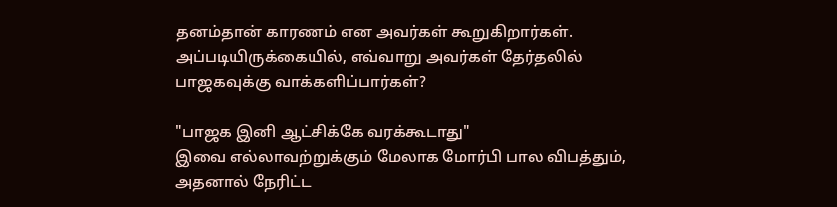தனம்தான் காரணம் என அவர்கள் கூறுகிறார்கள். அப்படியிருக்கையில், எவ்வாறு அவர்கள் தேர்தலில் பாஜகவுக்கு வாக்களிப்பார்கள்?

"பாஜக இனி ஆட்சிக்கே வரக்கூடாது"
இவை எல்லாவற்றுக்கும் மேலாக மோர்பி பால விபத்தும், அதனால் நேரிட்ட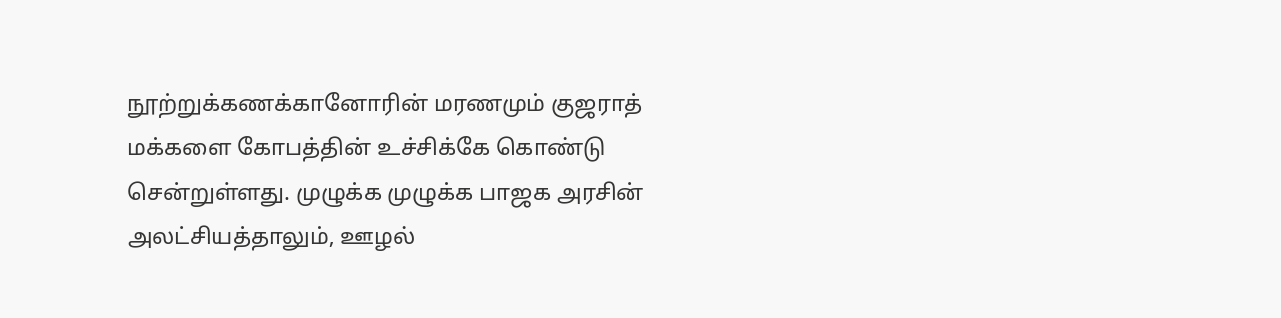நூற்றுக்கணக்கானோரின் மரணமும் குஜராத் மக்களை கோபத்தின் உச்சிக்கே கொண்டு சென்றுள்ளது. முழுக்க முழுக்க பாஜக அரசின் அலட்சியத்தாலும், ஊழல்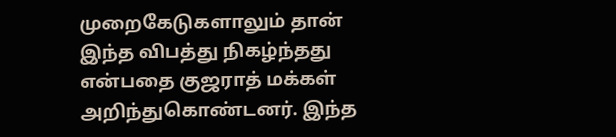முறைகேடுகளாலும் தான் இந்த விபத்து நிகழ்ந்தது என்பதை குஜராத் மக்கள் அறிந்துகொண்டனர். இந்த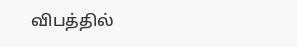விபத்தில்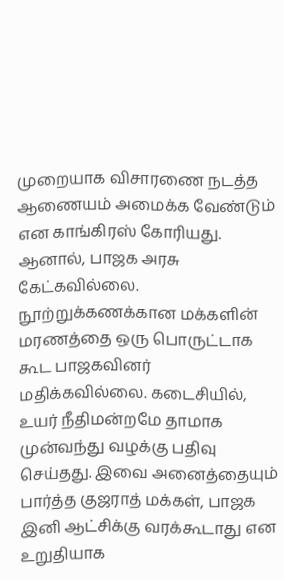முறையாக விசாரணை நடத்த ஆணையம் அமைக்க வேண்டும் என காங்கிரஸ் கோரியது. ஆனால், பாஜக அரசு கேட்கவில்லை. நூற்றுக்கணக்கான மக்களின் மரணத்தை ஒரு பொருட்டாக கூட பாஜகவினர் மதிக்கவில்லை. கடைசியில், உயர் நீதிமன்றமே தாமாக முன்வந்து வழக்கு பதிவு செய்தது. இவை அனைத்தையும் பார்த்த குஜராத் மக்கள், பாஜக இனி ஆட்சிக்கு வரக்கூடாது என உறுதியாக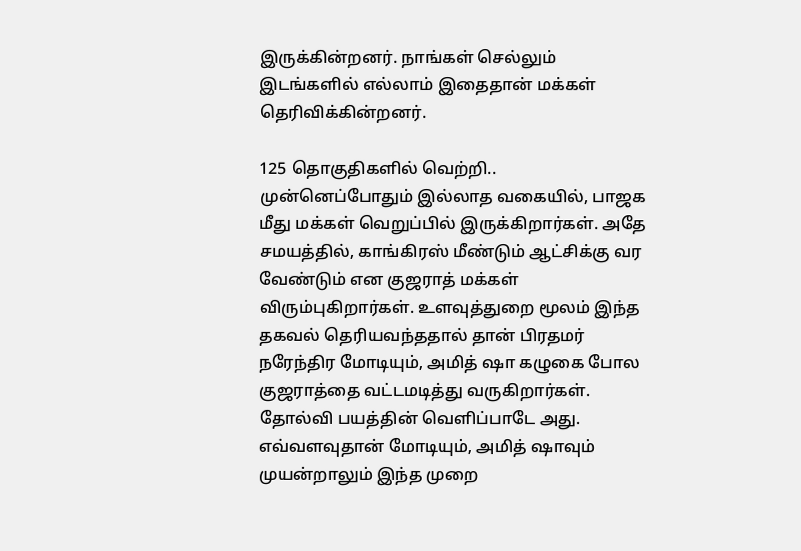இருக்கின்றனர். நாங்கள் செல்லும் இடங்களில் எல்லாம் இதைதான் மக்கள் தெரிவிக்கின்றனர்.

125 தொகுதிகளில் வெற்றி..
முன்னெப்போதும் இல்லாத வகையில், பாஜக மீது மக்கள் வெறுப்பில் இருக்கிறார்கள். அதே சமயத்தில், காங்கிரஸ் மீண்டும் ஆட்சிக்கு வர வேண்டும் என குஜராத் மக்கள் விரும்புகிறார்கள். உளவுத்துறை மூலம் இந்த தகவல் தெரியவந்ததால் தான் பிரதமர் நரேந்திர மோடியும், அமித் ஷா கழுகை போல குஜராத்தை வட்டமடித்து வருகிறார்கள். தோல்வி பயத்தின் வெளிப்பாடே அது. எவ்வளவுதான் மோடியும், அமித் ஷாவும் முயன்றாலும் இந்த முறை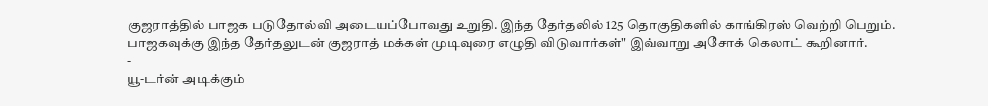குஜராத்தில் பாஜக படுதோல்வி அடையப்போவது உறுதி. இந்த தேர்தலில் 125 தொகுதிகளில் காங்கிரஸ் வெற்றி பெறும். பாஜகவுக்கு இந்த தேர்தலுடன் குஜராத் மக்கள் முடிவுரை எழுதி விடுவார்கள்" இவ்வாறு அசோக் கெலாட் கூறினார்.
-
யூ-டர்ன் அடிக்கும்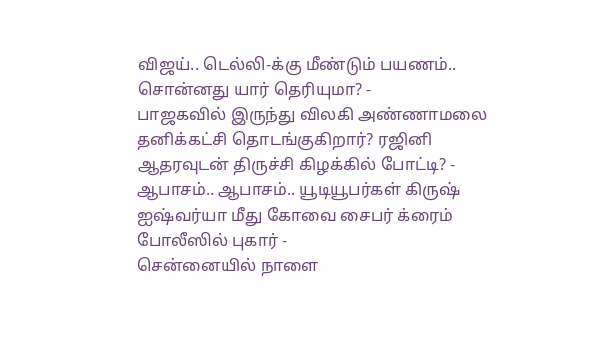விஜய்.. டெல்லி-க்கு மீண்டும் பயணம்.. சொன்னது யார் தெரியுமா? -
பாஜகவில் இருந்து விலகி அண்ணாமலை தனிக்கட்சி தொடங்குகிறார்? ரஜினி ஆதரவுடன் திருச்சி கிழக்கில் போட்டி? -
ஆபாசம்.. ஆபாசம்.. யூடியூபர்கள் கிருஷ் ஐஷ்வர்யா மீது கோவை சைபர் க்ரைம் போலீஸில் புகார் -
சென்னையில் நாளை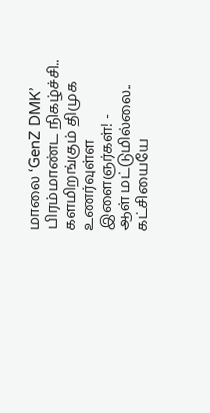மாலை ‘GenZ DMK’ பிரம்மாண்ட நிகழ்ச்சி.. களமிறங்கும் திமுக உணர்வுள்ள இளைஞர்கள்! -
ஆள் மட்டுமில்லை.. கட்சியையே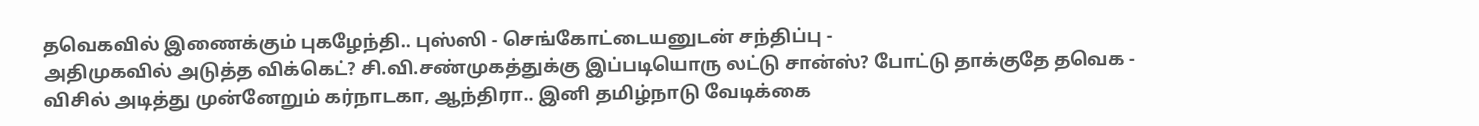தவெகவில் இணைக்கும் புகழேந்தி.. புஸ்ஸி - செங்கோட்டையனுடன் சந்திப்பு -
அதிமுகவில் அடுத்த விக்கெட்? சி.வி.சண்முகத்துக்கு இப்படியொரு லட்டு சான்ஸ்? போட்டு தாக்குதே தவெக -
விசில் அடித்து முன்னேறும் கர்நாடகா, ஆந்திரா.. இனி தமிழ்நாடு வேடிக்கை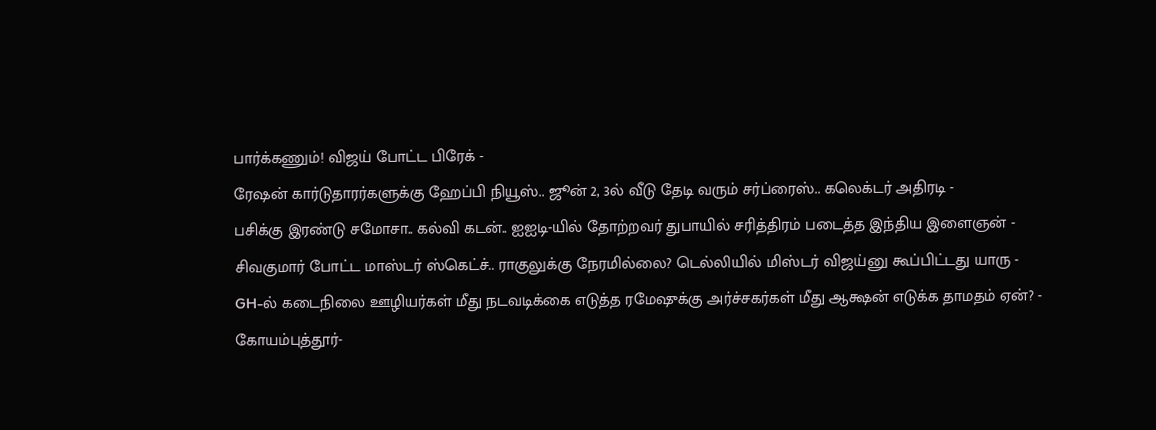பார்க்கணும்! விஜய் போட்ட பிரேக் -
ரேஷன் கார்டுதாரர்களுக்கு ஹேப்பி நியூஸ்.. ஜூன் 2, 3ல் வீடு தேடி வரும் சர்ப்ரைஸ்.. கலெக்டர் அதிரடி -
பசிக்கு இரண்டு சமோசா.. கல்வி கடன்.. ஐஐடி-யில் தோற்றவர் துபாயில் சரித்திரம் படைத்த இந்திய இளைஞன் -
சிவகுமார் போட்ட மாஸ்டர் ஸ்கெட்ச்.. ராகுலுக்கு நேரமில்லை? டெல்லியில் மிஸ்டர் விஜய்னு கூப்பிட்டது யாரு -
GH-ல் கடைநிலை ஊழியர்கள் மீது நடவடிக்கை எடுத்த ரமேஷுக்கு அர்ச்சகர்கள் மீது ஆக்ஷன் எடுக்க தாமதம் ஏன்? -
கோயம்புத்தூர்-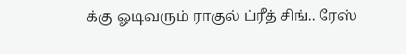க்கு ஓடிவரும் ராகுல் ப்ரீத் சிங்.. ரேஸ்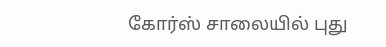கோர்ஸ் சாலையில் புது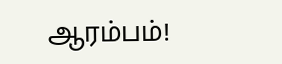ஆரம்பம்!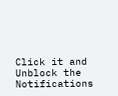Click it and Unblock the Notifications